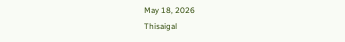May 18, 2026
Thisaigal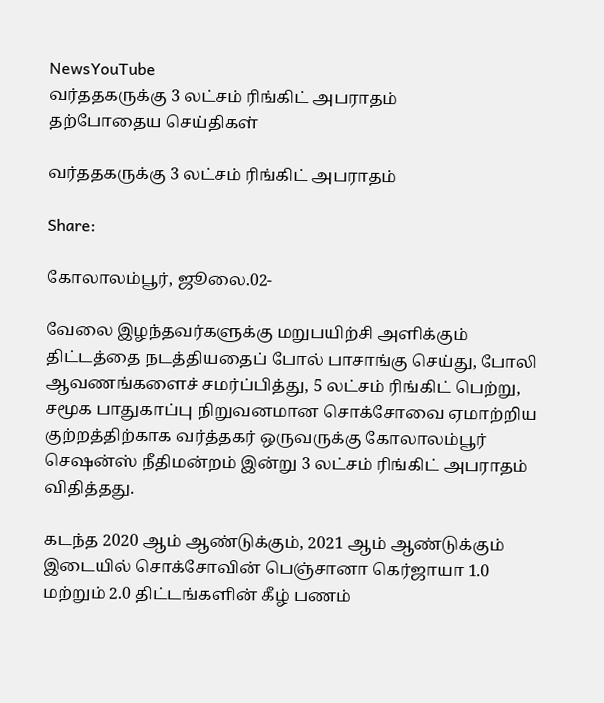NewsYouTube
வர்ததகருக்கு 3 லட்சம் ரிங்கிட் அபராதம்
தற்போதைய செய்திகள்

வர்ததகருக்கு 3 லட்சம் ரிங்கிட் அபராதம்

Share:

கோலாலம்பூர், ஜூலை.02-

வேலை இழந்தவர்களுக்கு மறுபயிற்சி அளிக்கும் திட்டத்தை நடத்தியதைப் போல் பாசாங்கு செய்து, போலி ஆவணங்களைச் சமர்ப்பித்து, 5 லட்சம் ரிங்கிட் பெற்று, சமூக பாதுகாப்பு நிறுவனமான சொக்சோவை ஏமாற்றிய குற்றத்திற்காக வர்த்தகர் ஒருவருக்கு கோலாலம்பூர் செஷன்ஸ் நீதிமன்றம் இன்று 3 லட்சம் ரிங்கிட் அபராதம் விதித்தது.

கடந்த 2020 ஆம் ஆண்டுக்கும், 2021 ஆம் ஆண்டுக்கும் இடையில் சொக்சோவின் பெஞ்சானா கெர்ஜாயா 1.0 மற்றும் 2.0 திட்டங்களின் கீழ் பணம்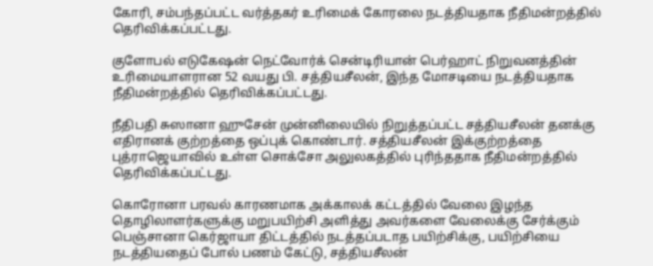கோரி, சம்பந்தப்பட்ட வர்த்தகர் உரிமைக் கோரலை நடத்தியதாக நீதிமன்றத்தில் தெரிவிக்கப்பட்டது.

குளோபல் எடுகேஷன் நெட்வோர்க் சென்டிரியான் பெர்ஹாட் நிறுவனத்தின் உரிமையாளரான 52 வயது பி. சத்தியசீலன், இந்த மோசடியை நடத்தியதாக நீதிமன்றத்தில் தெரிவிக்கப்பட்டது.

நீதிபதி சுஸானா ஹுசேன் முன்னிலையில் நிறுத்தப்பட்ட சத்தியசீலன் தனக்கு எதிரானக் குற்றத்தை ஒப்புக் கொண்டார். சத்தியசீலன் இக்குற்றத்தை புத்ராஜெயாவில் உள்ள சொக்சோ அலுலகத்தில் புரிந்ததாக நீதிமன்றத்தில் தெரிவிக்கப்பட்டது.

கொரோனா பரவல் காரணமாக அக்காலக் கட்டத்தில் வேலை இழந்த தொழிலாளர்களுக்கு மறுபயிற்சி அளித்து அவர்களை வேலைக்கு சேர்க்கும் பெஞ்சானா கெர்ஜாயா திட்டத்தில் நடத்தப்படாத பயிற்சிக்கு, பயிற்சியை நடத்தியதைப் போல் பணம் கேட்டு, சத்தியசீலன்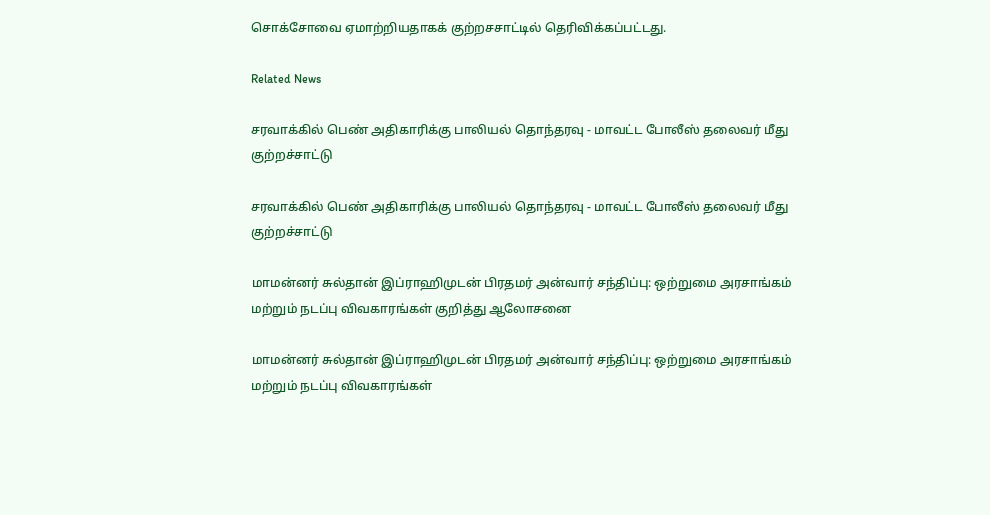சொக்சோவை ஏமாற்றியதாகக் குற்றசசாட்டில் தெரிவிக்கப்பட்டது.

Related News

சரவாக்கில் பெண் அதிகாரிக்கு பாலியல் தொந்தரவு - மாவட்ட போலீஸ் தலைவர் மீது குற்றச்சாட்டு

சரவாக்கில் பெண் அதிகாரிக்கு பாலியல் தொந்தரவு - மாவட்ட போலீஸ் தலைவர் மீது குற்றச்சாட்டு

மாமன்னர் சுல்தான் இப்ராஹிமுடன் பிரதமர் அன்வார் சந்திப்பு: ஒற்றுமை அரசாங்கம் மற்றும் நடப்பு விவகாரங்கள் குறித்து ஆலோசனை

மாமன்னர் சுல்தான் இப்ராஹிமுடன் பிரதமர் அன்வார் சந்திப்பு: ஒற்றுமை அரசாங்கம் மற்றும் நடப்பு விவகாரங்கள்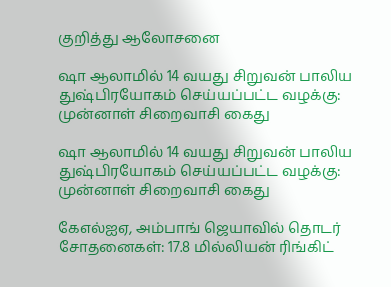குறித்து ஆலோசனை

ஷா ஆலாமில் 14 வயது சிறுவன் பாலிய துஷ்பிரயோகம் செய்யப்பட்ட வழக்கு: முன்னாள் சிறைவாசி கைது

ஷா ஆலாமில் 14 வயது சிறுவன் பாலிய துஷ்பிரயோகம் செய்யப்பட்ட வழக்கு: முன்னாள் சிறைவாசி கைது

கேஎல்ஐஏ, அம்பாங் ஜெயாவில் தொடர் சோதனைகள்: 17.8 மில்லியன் ரிங்கிட்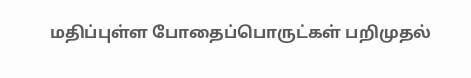மதிப்புள்ள போதைப்பொருட்கள் பறிமுதல்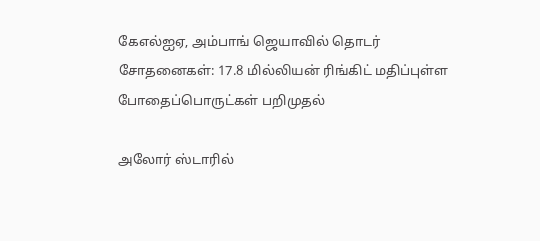கேஎல்ஐஏ, அம்பாங் ஜெயாவில் தொடர் சோதனைகள்: 17.8 மில்லியன் ரிங்கிட் மதிப்புள்ள போதைப்பொருட்கள் பறிமுதல்

அலோர் ஸ்டாரில்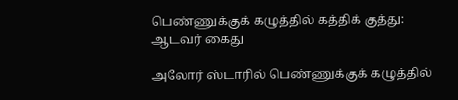பெண்ணுக்குக் கழுத்தில் கத்திக் குத்து: ஆடவர் கைது

அலோர் ஸ்டாரில் பெண்ணுக்குக் கழுத்தில்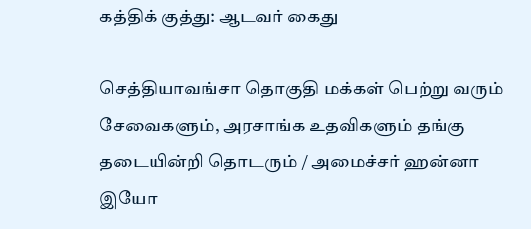கத்திக் குத்து: ஆடவர் கைது

செத்தியாவங்சா தொகுதி மக்கள் பெற்று வரும் சேவைகளும், அரசாங்க உதவிகளும் தங்கு தடையின்றி தொடரும் / அமைச்சர் ஹன்னா இயோ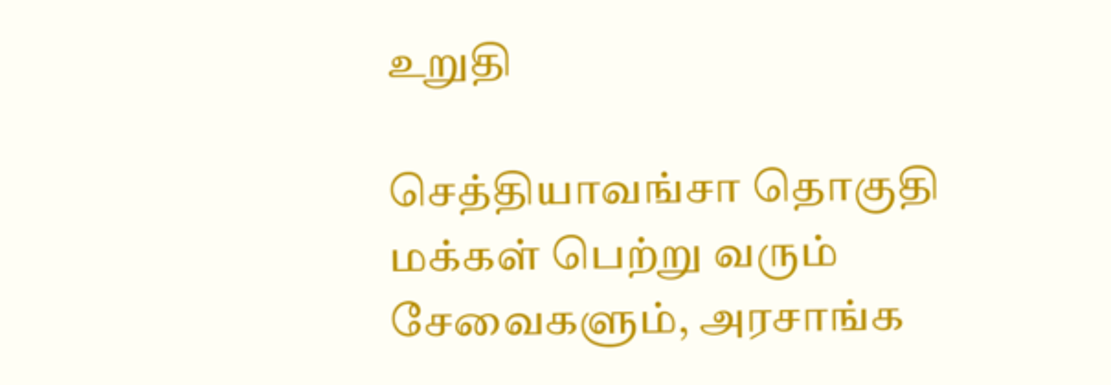உறுதி

செத்தியாவங்சா தொகுதி மக்கள் பெற்று வரும் சேவைகளும், அரசாங்க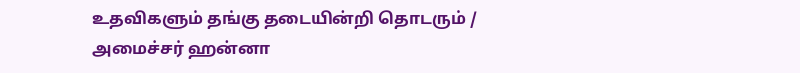உதவிகளும் தங்கு தடையின்றி தொடரும் / அமைச்சர் ஹன்னா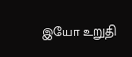இயோ உறுதி